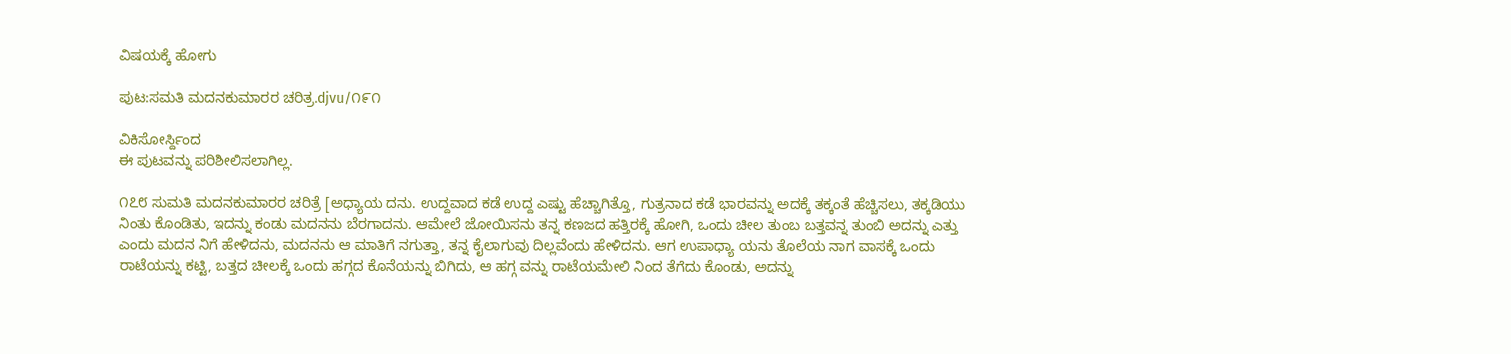ವಿಷಯಕ್ಕೆ ಹೋಗು

ಪುಟ:ಸಮತಿ ಮದನಕುಮಾರರ ಚರಿತ್ರ.djvu/೧೯೧

ವಿಕಿಸೋರ್ಸ್ದಿಂದ
ಈ ಪುಟವನ್ನು ಪರಿಶೀಲಿಸಲಾಗಿಲ್ಲ.

೧೭೮ ಸುಮತಿ ಮದನಕುಮಾರರ ಚರಿತ್ರೆ [ಅಧ್ಯಾಯ ದನು. ಉದ್ದವಾದ ಕಡೆ ಉದ್ದ ಎಷ್ಟು ಹೆಚ್ಚಾಗಿತ್ತೊ, ಗುತ್ರನಾದ ಕಡೆ ಭಾರವನ್ನು ಅದಕ್ಕೆ ತಕ್ಕಂತೆ ಹೆಚ್ಚಿಸಲು, ತಕ್ಕಡಿಯು ನಿಂತು ಕೊಂಡಿತು, ಇದನ್ನು ಕಂಡು ಮದನನು ಬೆರಗಾದನು. ಆಮೇಲೆ ಜೋಯಿಸನು ತನ್ನ ಕಣಜದ ಹತ್ತಿರಕ್ಕೆ ಹೋಗಿ, ಒಂದು ಚೀಲ ತುಂಬ ಬತ್ತವನ್ನ ತುಂಬಿ ಅದನ್ನು ಎತ್ತು ಎಂದು ಮದನ ನಿಗೆ ಹೇಳಿದನು, ಮದನನು ಆ ಮಾತಿಗೆ ನಗುತ್ತಾ, ತನ್ನ ಕೈಲಾಗುವು ದಿಲ್ಲವೆಂದು ಹೇಳಿದನು. ಆಗ ಉಪಾಧ್ಯಾ ಯನು ತೊಲೆಯ ನಾಗ ವಾಸಕ್ಕೆ ಒಂದು ರಾಟೆಯನ್ನು ಕಟ್ಟಿ, ಬತ್ತದ ಚೀಲಕ್ಕೆ ಒಂದು ಹಗ್ಗದ ಕೊನೆಯನ್ನು ಬಿಗಿದು, ಆ ಹಗ್ಗ ವನ್ನು ರಾಟೆಯಮೇಲಿ ನಿಂದ ತೆಗೆದು ಕೊಂಡು, ಅದನ್ನು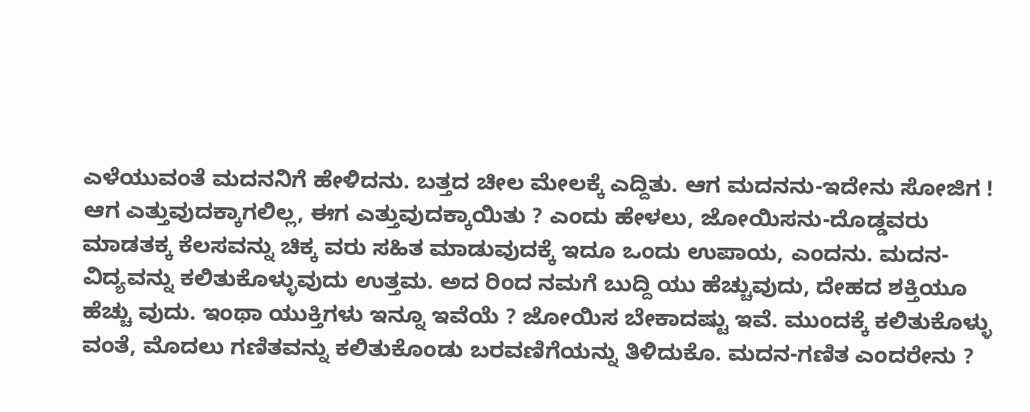ಎಳೆಯುವಂತೆ ಮದನನಿಗೆ ಹೇಳಿದನು. ಬತ್ತದ ಚೀಲ ಮೇಲಕ್ಕೆ ಎದ್ದಿತು. ಆಗ ಮದನನು-ಇದೇನು ಸೋಜಿಗ ! ಆಗ ಎತ್ತುವುದಕ್ಕಾಗಲಿಲ್ಲ, ಈಗ ಎತ್ತುವುದಕ್ಕಾಯಿತು ? ಎಂದು ಹೇಳಲು, ಜೋಯಿಸನು-ದೊಡ್ಡವರು ಮಾಡತಕ್ಕ ಕೆಲಸವನ್ನು ಚಿಕ್ಕ ವರು ಸಹಿತ ಮಾಡುವುದಕ್ಕೆ ಇದೂ ಒಂದು ಉಪಾಯ, ಎಂದನು. ಮದನ- ವಿದ್ಯವನ್ನು ಕಲಿತುಕೊಳ್ಳುವುದು ಉತ್ತಮ. ಅದ ರಿಂದ ನಮಗೆ ಬುದ್ದಿ ಯು ಹೆಚ್ಚುವುದು, ದೇಹದ ಶಕ್ತಿಯೂ ಹೆಚ್ಚು ವುದು. ಇಂಥಾ ಯುಕ್ತಿಗಳು ಇನ್ನೂ ಇವೆಯೆ ? ಜೋಯಿಸ ಬೇಕಾದಷ್ಟು ಇವೆ. ಮುಂದಕ್ಕೆ ಕಲಿತುಕೊಳ್ಳು ವಂತೆ, ಮೊದಲು ಗಣಿತವನ್ನು ಕಲಿತುಕೊಂಡು ಬರವಣಿಗೆಯನ್ನು ತಿಳಿದುಕೊ. ಮದನ-ಗಣಿತ ಎಂದರೇನು ?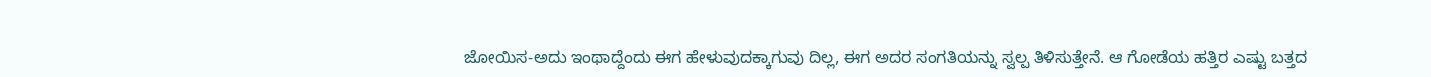ಜೋಯಿಸ-ಅದು ಇಂಥಾದ್ದೆಂದು ಈಗ ಹೇಳುವುದಕ್ಕಾಗುವು ದಿಲ್ಲ, ಈಗ ಅದರ ಸಂಗತಿಯನ್ನು ಸ್ವಲ್ಪ ತಿಳಿಸುತ್ತೇನೆ. ಆ ಗೋಡೆಯ ಹತ್ತಿರ ಎಷ್ಟು ಬತ್ತದ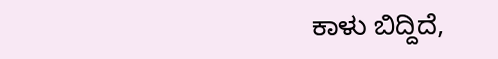ಕಾಳು ಬಿದ್ದಿದೆ,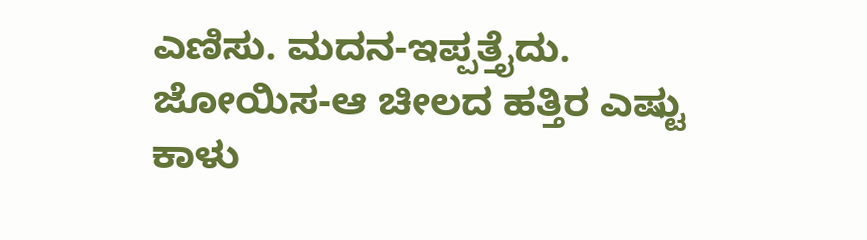ಎಣಿಸು. ಮದನ-ಇಪ್ಪತ್ತೈದು. ಜೋಯಿಸ-ಆ ಚೀಲದ ಹತ್ತಿರ ಎಷ್ಟು ಕಾಳು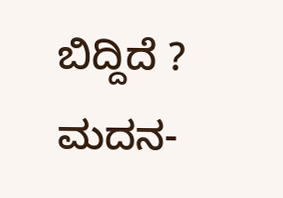ಬಿದ್ದಿದೆ ? ಮದನ-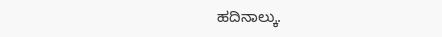ಹದಿನಾಲ್ಕು.